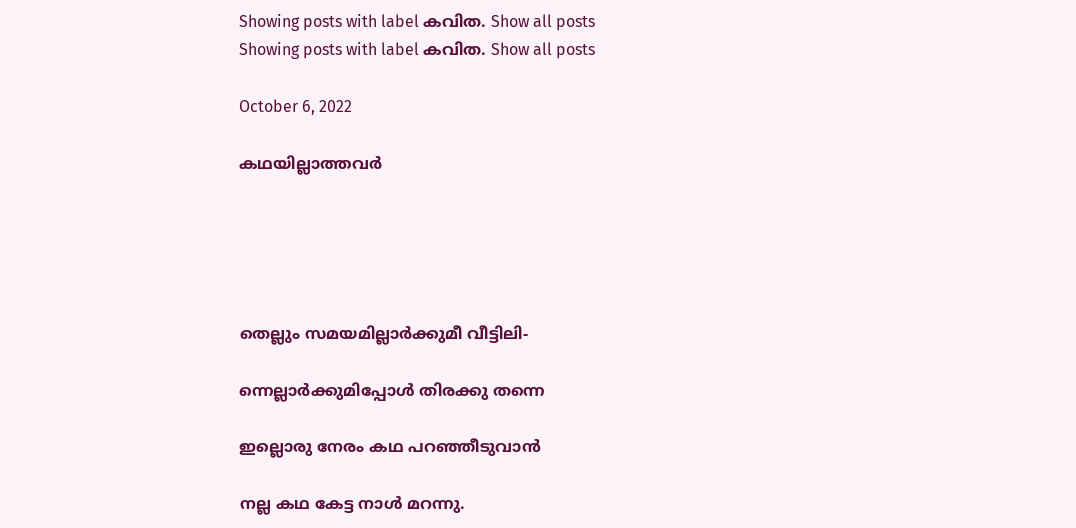Showing posts with label കവിത. Show all posts
Showing posts with label കവിത. Show all posts

October 6, 2022

കഥയില്ലാത്തവർ





തെല്ലും സമയമില്ലാർക്കുമീ വീട്ടിലി-

ന്നെല്ലാർക്കുമിപ്പോൾ തിരക്കു തന്നെ

ഇല്ലൊരു നേരം കഥ പറഞ്ഞീടുവാൻ

നല്ല കഥ കേട്ട നാൾ മറന്നു.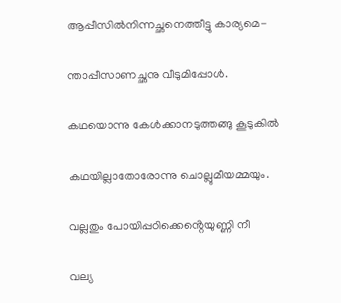ആപ്പീസിൽനിന്നച്ഛനെത്തീട്ടു കാര്യമെ-

ന്താപ്പീസാണച്ഛനു വീടുമിപ്പോൾ.

കഥയൊന്നു കേൾക്കാനടുത്തങ്ങു കൂടുകിൽ

കഥയില്ലാതോരോന്നു ചൊല്ലുമീയമ്മയും.

വല്ലതും പോയിപ്പഠിക്കെൻ്റെയുണ്ണി നീ

വല്യ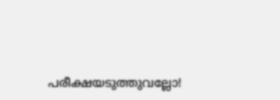പരീക്ഷയടുത്തുവല്ലോ!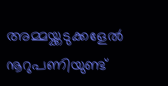അമ്മയ്ക്കടുക്കളേൽ നൂറുപണിയുണ്ട്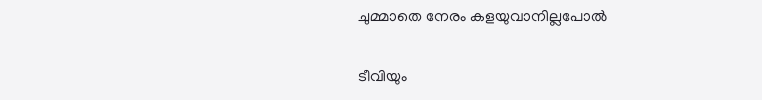ചുമ്മാതെ നേരം കളയുവാനില്ലപോൽ

ടീവിയും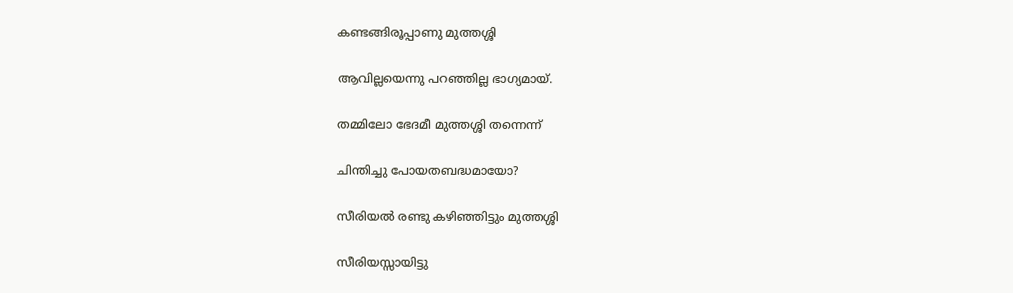കണ്ടങ്ങിരൂപ്പാണു മുത്തശ്ശി

ആവില്ലയെന്നു പറഞ്ഞില്ല ഭാഗ്യമായ്.

തമ്മിലോ ഭേദമീ മുത്തശ്ശി തന്നെന്ന്

ചിന്തിച്ചു പോയതബദ്ധമായോ?

സീരിയൽ രണ്ടു കഴിഞ്ഞിട്ടും മുത്തശ്ശി

സീരിയസ്സായിട്ടു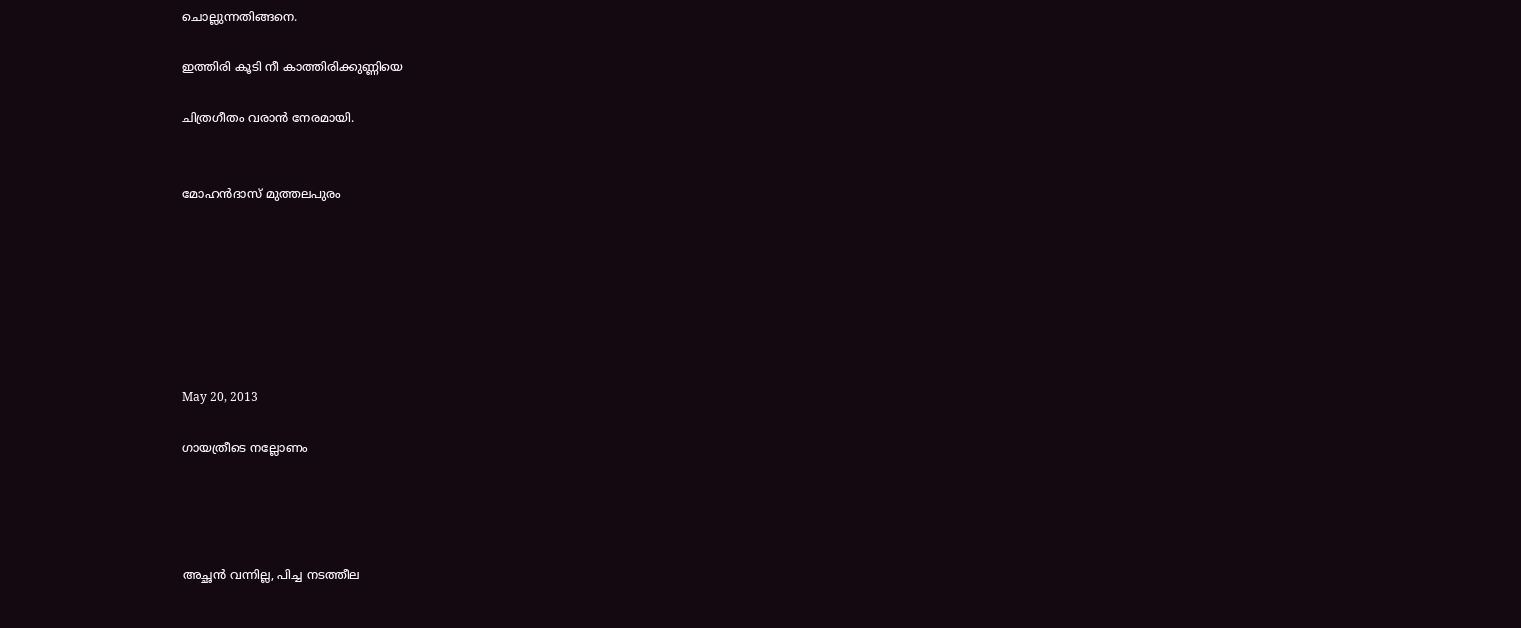ചൊല്ലുന്നതിങ്ങനെ.

ഇത്തിരി കൂടി നീ കാത്തിരിക്കുണ്ണിയെ

ചിത്രഗീതം വരാൻ നേരമായി.


മോഹൻദാസ് മുത്തലപുരം







May 20, 2013

ഗായത്രീടെ നല്ലോണം




അച്ഛൻ വന്നില്ല, പിച്ച നടത്തീല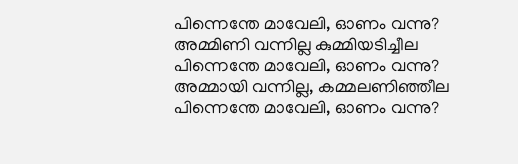പിന്നെന്തേ മാവേലി, ഓണം വന്നു?
അമ്മിണി വന്നില്ല കുമ്മിയടിച്ചീല
പിന്നെന്തേ മാവേലി, ഓണം വന്നു?
അമ്മായി വന്നില്ല, കമ്മലണിഞ്ഞീല
പിന്നെന്തേ മാവേലി, ഓണം വന്നു?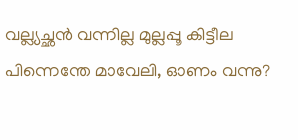വല്ല്യച്ഛൻ വന്നില്ല മുല്ലപ്പൂ കിട്ടീല
പിന്നെന്തേ മാവേലി, ഓണം വന്നു?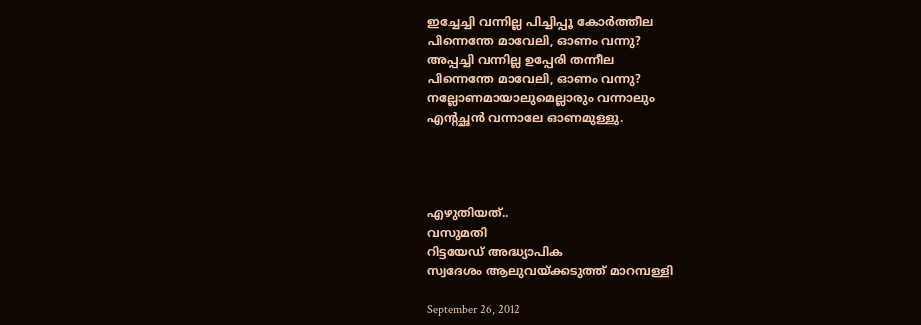ഇച്ചേച്ചി വന്നില്ല പിച്ചിപ്പൂ കോർത്തീല
പിന്നെന്തേ മാവേലി, ഓണം വന്നു?
അപ്പച്ചി വന്നില്ല ഉപ്പേരി തന്നീല
പിന്നെന്തേ മാവേലി, ഓണം വന്നു?
നല്ലോണമായാലുമെല്ലാരും വന്നാലും
എന്റച്ഛൻ വന്നാലേ ഓണമുള്ളു.




എഴുതിയത്..
വസുമതി
റിട്ടയേഡ് അദ്ധ്യാപിക
സ്വദേശം ആലുവയ്ക്കടുത്ത് മാറമ്പള്ളി

September 26, 2012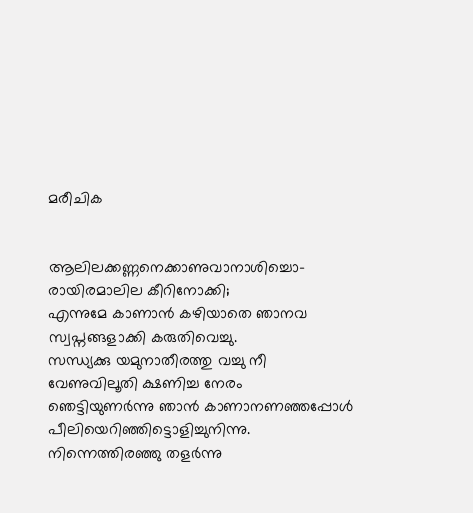മരീചിക


ആലിലക്കണ്ണനെക്കാണുവാനാശിച്ചൊ-
രായിരമാലില കീറിനോക്കി;
എന്നുമേ കാണാൻ കഴിയാതെ ഞാനവ
സ്വപ്നങ്ങളാക്കി കരുതിവെച്ചു.
സന്ധ്യക്കു യമുനാതീരത്തു വച്ചു നീ
വേണുവിലൂതി ക്ഷണിച്ച നേരം
ഞെട്ടിയുണർന്നു ഞാൻ കാണാനണഞ്ഞപ്പോൾ
പീലിയെറിഞ്ഞിട്ടൊളിച്ചുനിന്നു.
നിന്നെത്തിരഞ്ഞു തളർന്നു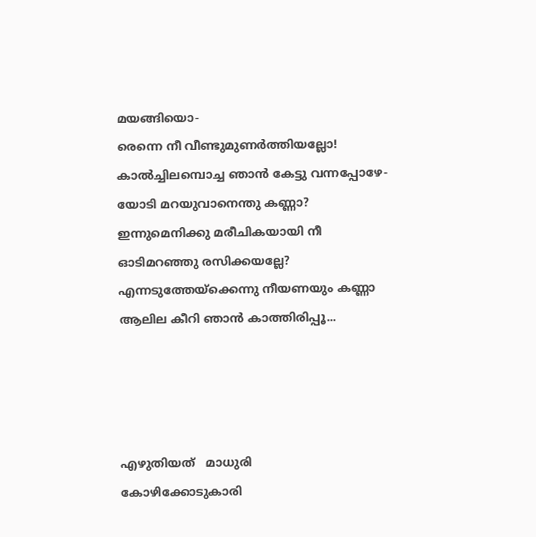മയങ്ങിയൊ-
രെന്നെ നീ വീണ്ടുമുണർത്തിയല്ലോ!
കാൽച്ചിലമ്പൊച്ച ഞാൻ കേട്ടു വന്നപ്പോഴേ-
യോടി മറയുവാനെന്തു കണ്ണാ?
ഇന്നുമെനിക്കു മരീചികയായി നീ
ഓടിമറഞ്ഞു രസിക്കയല്ലേ?
എന്നടുത്തേയ്ക്കെന്നു നീയണയും കണ്ണാ
ആലില കീറി ഞാൻ കാത്തിരിപ്പൂ...




എഴുതിയത്   മാധുരി
കോഴിക്കോടുകാരി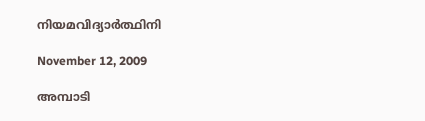നിയമവിദ്യാർത്ഥിനി

November 12, 2009

അമ്പാടി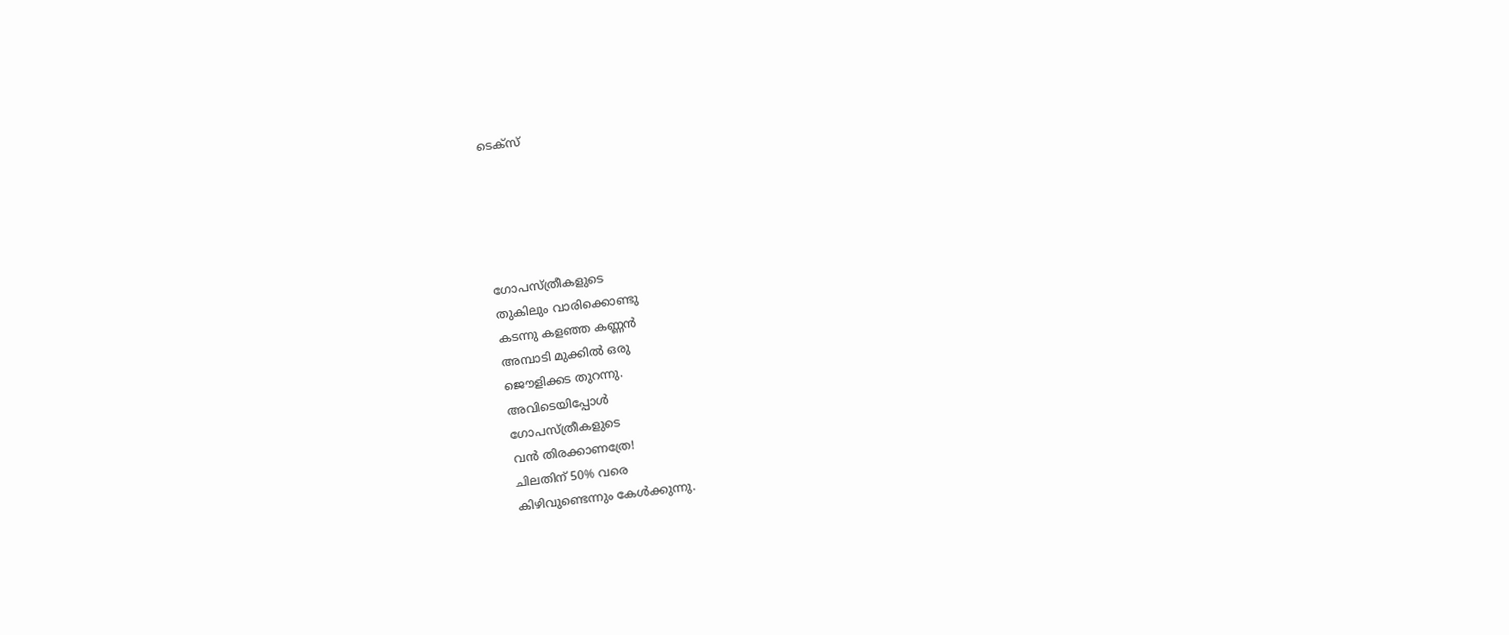ടെക്സ്





ഗോപസ്ത്രീകളുടെ
തുകിലും വാരിക്കൊണ്ടു
കടന്നു കളഞ്ഞ കണ്ണന്‍
അമ്പാടി മുക്കില്‍ ഒരു
ജൌളിക്കട തുറന്നു.
അവിടെയിപ്പോള്‍
ഗോപസ്ത്രീകളുടെ
വന്‍ തിരക്കാണത്രേ!
ചിലതിന് 50% വരെ
കിഴിവുണ്ടെന്നും കേള്‍ക്കുന്നു.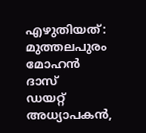എഴുതിയത്:
മുത്തലപുരം മോഹന്‍ ദാസ്
ഡയറ്റ് അധ്യാപകന്‍,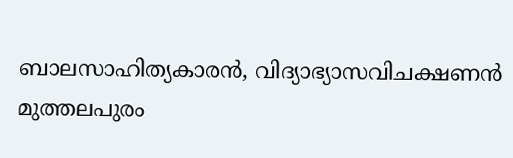ബാലസാഹിത്യകാരന്‍, വിദ്യാഭ്യാസവിചക്ഷണന്‍
മുത്തലപുരം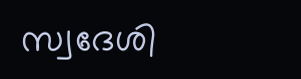സ്വദേശി